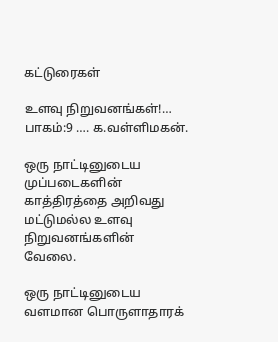கட்டுரைகள்

உளவு நிறுவனங்கள்!… பாகம்:9 …. க.வள்ளிமகன்.

ஒரு நாட்டினுடைய முப்படைகளின் காத்திரத்தை அறிவது மட்டுமல்ல உளவு நிறுவனங்களின் வேலை.

ஒரு நாட்டினுடைய வளமான பொருளாதாரக்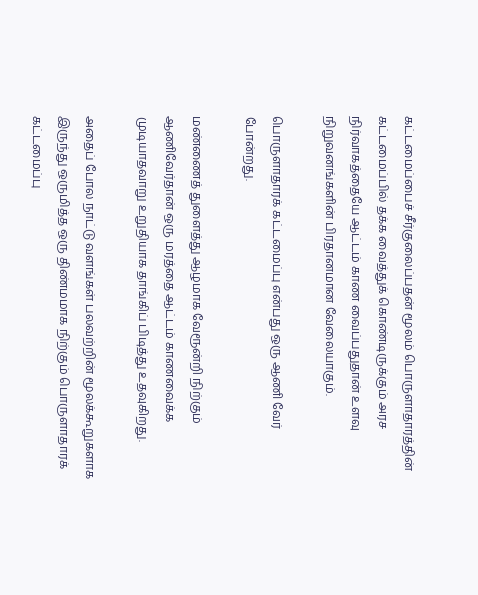கட்டமைப்பைச் சீர்குலைப்பதன் மூலம் பொருளாதாரத்தின் கட்டமைப்பில் தக்க வைத்துக் கொண்டிருக்கும் அரச நிர்வாகத்தையே ஆட்டம் காண வைப்பதுதான் உளவு நிறுவனங்களின் பிரதானமான வேலையாகும்.

பொருளாதாரக் கட்டமைப்பு என்பது ஒரு ஆணி வேர் போன்றது.

மண்ணைத் துளைத்து ஆழமாக வேரூன்றி நிற்கும் ஆணிவேர்தான் ஒரு மரத்தை ஆட்டம் காணவைக்க முடியாதவாறு உறுதியாக தாங்கிப் பிடித்து உதவுகிறது.

அதைப் போல நாட்டு வளங்கள் பலவற்றின் மூலக்கூறுகளாக இருந்து ஒருமித்த ஒரு திண்மமாக நிற்கும் பொருளாதாரக் கட்டமைப்பு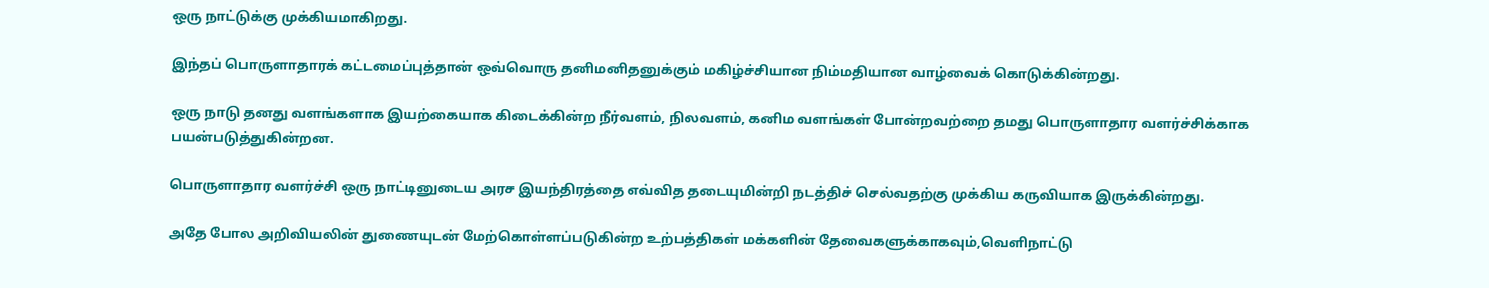ஒரு நாட்டுக்கு முக்கியமாகிறது.

இந்தப் பொருளாதாரக் கட்டமைப்புத்தான் ஒவ்வொரு தனிமனிதனுக்கும் மகிழ்ச்சியான நிம்மதியான வாழ்வைக் கொடுக்கின்றது.

ஒரு நாடு தனது வளங்களாக இயற்கையாக கிடைக்கின்ற நீர்வளம், நிலவளம், கனிம வளங்கள் போன்றவற்றை தமது பொருளாதார வளர்ச்சிக்காக பயன்படுத்துகின்றன.

பொருளாதார வளர்ச்சி ஒரு நாட்டினுடைய அரச இயந்திரத்தை எவ்வித தடையுமின்றி நடத்திச் செல்வதற்கு முக்கிய கருவியாக இருக்கின்றது.

அதே போல அறிவியலின் துணையுடன் மேற்கொள்ளப்படுகின்ற உற்பத்திகள் மக்களின் தேவைகளுக்காகவும்,வெளிநாட்டு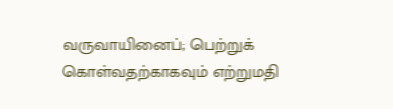வருவாயினைப்; பெற்றுக் கொள்வதற்காகவும் எற்றுமதி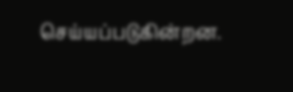செய்யப்படுகின்றன.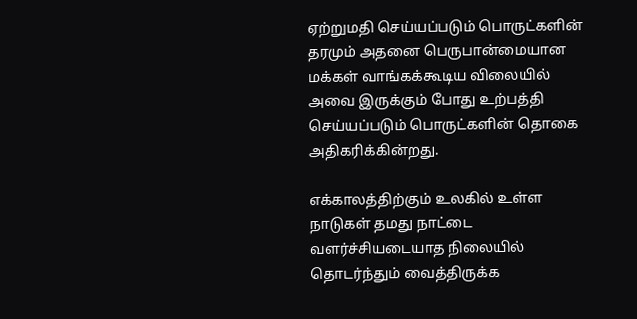ஏற்றுமதி செய்யப்படும் பொருட்களின் தரமும் அதனை பெருபான்மையான மக்கள் வாங்கக்கூடிய விலையில் அவை இருக்கும் போது உற்பத்தி செய்யப்படும் பொருட்களின் தொகை அதிகரிக்கின்றது.

எக்காலத்திற்கும் உலகில் உள்ள நாடுகள் தமது நாட்டை வளர்ச்சியடையாத நிலையில் தொடர்ந்தும் வைத்திருக்க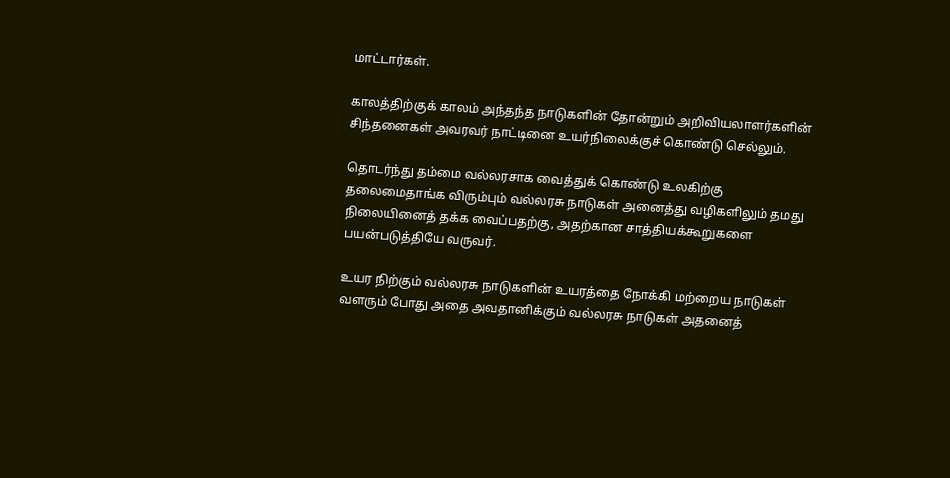மாட்டார்கள்.

காலத்திற்குக் காலம் அந்தந்த நாடுகளின் தோன்றும் அறிவியலாளர்களின் சிந்தனைகள் அவரவர் நாட்டினை உயர்நிலைக்குச் கொண்டு செல்லும்.

தொடர்ந்து தம்மை வல்லரசாக வைத்துக் கொண்டு உலகிற்கு தலைமைதாங்க விரும்பும் வல்லரசு நாடுகள் அனைத்து வழிகளிலும் தமது நிலையினைத் தக்க வைப்பதற்கு, அதற்கான சாத்தியக்கூறுகளை பயன்படுத்தியே வருவர்.

உயர நிற்கும் வல்லரசு நாடுகளின் உயரத்தை நோக்கி மற்றைய நாடுகள் வளரும் போது அதை அவதானிக்கும் வல்லரசு நாடுகள் அதனைத்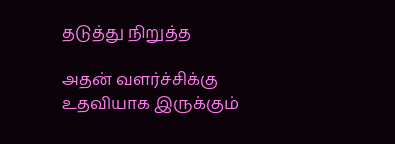தடுத்து நிறுத்த

அதன் வளர்ச்சிக்கு உதவியாக இருக்கும்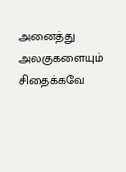அனைத்து அலகுகளையும் சிதைக்கவே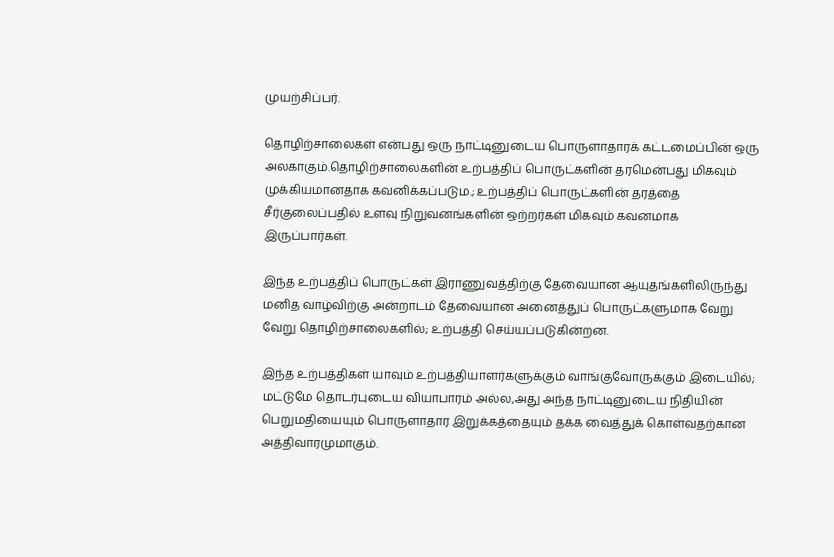முயற்சிப்பர்.

தொழிற்சாலைகள் என்பது ஒரு நாட்டினுடைய பொருளாதாரக் கட்டமைப்பின் ஒரு அலகாகும்.தொழிற்சாலைகளின் உற்பத்திப் பொருட்களின் தரமென்பது மிகவும் முக்கியமானதாக கவனிக்கப்படும.; உற்பத்திப் பொருட்களின் தரத்தை சீர்குலைப்பதில் உளவு நிறுவனங்களின் ஒற்றர்கள் மிகவும் கவனமாக இருப்பார்கள்.

இந்த உற்பத்திப் பொருட்கள் இராணுவத்திற்கு தேவையான ஆயுதங்களிலிருந்து மனித வாழ்விற்கு அன்றாடம் தேவையான அனைத்துப் பொருட்களுமாக வேறு வேறு தொழிற்சாலைகளில்; உற்பத்தி செய்யப்படுகின்றன.

இந்த உற்பத்திகள் யாவும் உற்பத்தியாளர்களுக்கும் வாங்குவோருக்கும் இடையில்; மட்டுமே தொடர்புடைய வியாபாரம் அல்ல,அது அந்த நாட்டினுடைய நிதியின் பெறுமதியையும் பொருளாதார இறுக்கத்தையும் தக்க வைத்துக் கொள்வதற்கான அத்திவாரமுமாகும்.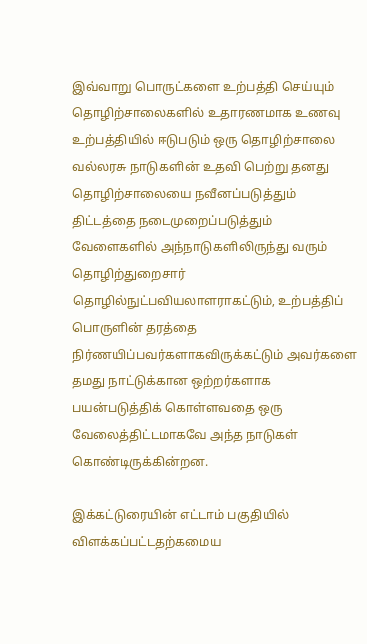இவ்வாறு பொருட்களை உற்பத்தி செய்யும் தொழிற்சாலைகளில் உதாரணமாக உணவு உற்பத்தியில் ஈடுபடும் ஒரு தொழிற்சாலை வல்லரசு நாடுகளின் உதவி பெற்று தனது தொழிற்சாலையை நவீனப்படுத்தும் திட்டத்தை நடைமுறைப்படுத்தும் வேளைகளில் அந்நாடுகளிலிருந்து வரும் தொழிற்துறைசார் தொழில்நுட்பவியலாளராகட்டும், உற்பத்திப் பொருளின் தரத்தை நிர்ணயிப்பவர்களாகவிருக்கட்டும் அவர்களை தமது நாட்டுக்கான ஒற்றர்களாக பயன்படுத்திக் கொள்ளவதை ஒரு வேலைத்திட்டமாகவே அந்த நாடுகள் கொண்டிருக்கின்றன.

இக்கட்டுரையின் எட்டாம் பகுதியில் விளக்கப்பட்டதற்கமைய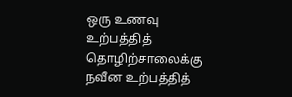ஒரு உணவு உற்பத்தித் தொழிற்சாலைக்கு நவீன உற்பத்தித்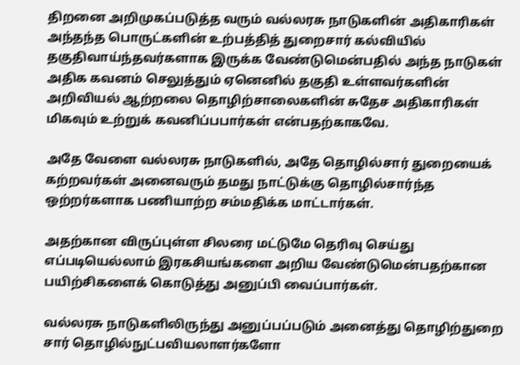திறனை அறிமுகப்படுத்த வரும் வல்லரசு நாடுகளின் அதிகாரிகள் அந்தந்த பொருட்களின் உற்பத்தித் துறைசார் கல்வியில் தகுதிவாய்ந்தவர்களாக இருக்க வேண்டுமென்பதில் அந்த நாடுகள் அதிக கவனம் செலுத்தும் ஏனெனில் தகுதி உள்ளவர்களின் அறிவியல் ஆற்றலை தொழிற்சாலைகளின் சுதேச அதிகாரிகள் மிகவும் உற்றுக் கவனிப்பபார்கள் என்பதற்காகவே.

அதே வேளை வல்லரசு நாடுகளில், அதே தொழில்சார் துறையைக் கற்றவர்கள் அனைவரும் தமது நாட்டுக்கு தொழில்சார்ந்த ஒற்றர்களாக பணியாற்ற சம்மதிக்க மாட்டார்கள்.

அதற்கான விருப்புள்ள சிலரை மட்டுமே தெரிவு செய்து எப்படியெல்லாம் இரகசியங்களை அறிய வேண்டுமென்பதற்கான பயிற்சிகளைக் கொடுத்து அனுப்பி வைப்பார்கள்.

வல்லரசு நாடுகளிலிருந்து அனுப்பப்படும் அனைத்து தொழிற்துறை சார் தொழில்நுட்பவியலாளர்களோ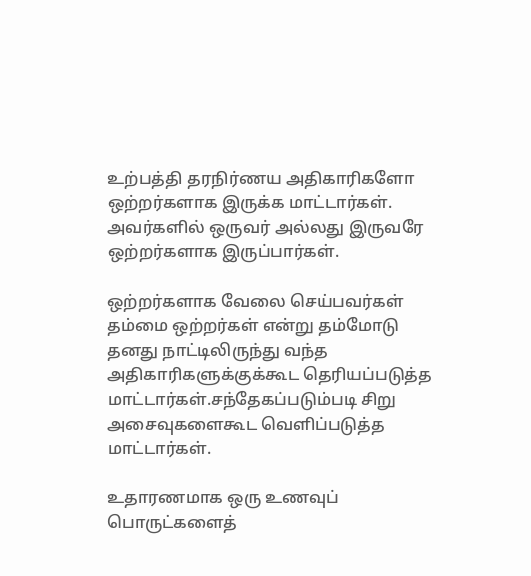உற்பத்தி தரநிர்ணய அதிகாரிகளோ ஒற்றர்களாக இருக்க மாட்டார்கள். அவர்களில் ஒருவர் அல்லது இருவரே ஒற்றர்களாக இருப்பார்கள்.

ஒற்றர்களாக வேலை செய்பவர்கள் தம்மை ஒற்றர்கள் என்று தம்மோடு தனது நாட்டிலிருந்து வந்த அதிகாரிகளுக்குக்கூட தெரியப்படுத்த மாட்டார்கள்.சந்தேகப்படும்படி சிறு அசைவுகளைகூட வெளிப்படுத்த மாட்டார்கள்.

உதாரணமாக ஒரு உணவுப் பொருட்களைத்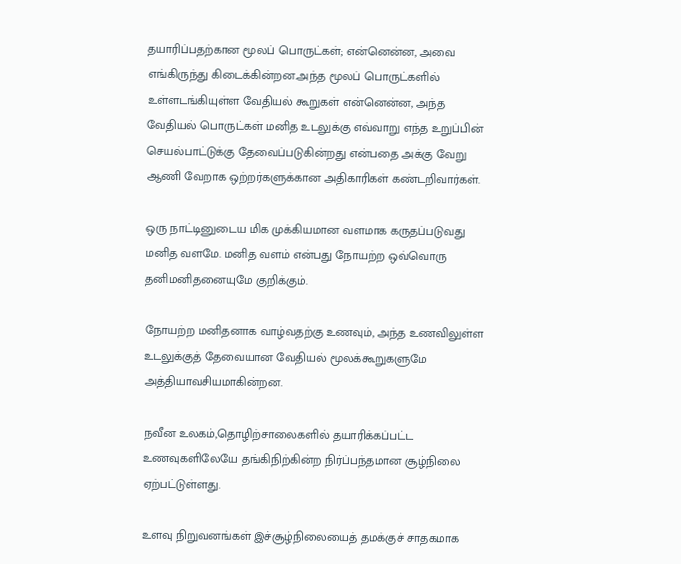தயாரிப்பதற்கான மூலப் பொருட்கள்; என்னென்ன, அவை எங்கிருந்து கிடைக்கின்றன.அந்த மூலப் பொருட்களில் உள்ளடங்கியுள்ள வேதியல் கூறுகள் என்னென்ன, அந்த வேதியல் பொருட்கள் மனித உடலுக்கு எவ்வாறு எந்த உறுப்பின் செயல்பாட்டுக்கு தேவைப்படுகின்றது என்பதை அக்கு வேறு ஆணி வேறாக ஒற்றர்களுக்கான அதிகாரிகள் கண்டறிவார்கள்.

ஒரு நாட்டினுடைய மிக முக்கியமான வளமாக கருதப்படுவது மனித வளமே. மனித வளம் என்பது நோயற்ற ஒவ்வொரு தனிமனிதனையுமே குறிக்கும்.

நோயற்ற மனிதனாக வாழ்வதற்கு உணவும், அந்த உணவிலுள்ள உடலுக்குத் தேவையான வேதியல் மூலக்கூறுகளுமே அத்தியாவசியமாகின்றன.

நவீன உலகம்,தொழிற்சாலைகளில் தயாரிக்கப்பட்ட உணவுகளிலேயே தங்கிநிற்கின்ற நிர்ப்பந்தமான சூழ்நிலை ஏற்பட்டுள்ளது.

உளவு நிறுவனங்கள் இச்சூழ்நிலையைத் தமக்குச் சாதகமாக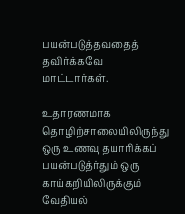பயன்படுத்தவதைத் தவிர்க்கவே மாட்டார்கள்.

உதாரணமாக தொழிற்சாலையிலிருந்து ஒரு உணவு தயாரிக்கப் பயன்படுத்ர்தும் ஒரு காய்கறியிலிருக்கும் வேதியல்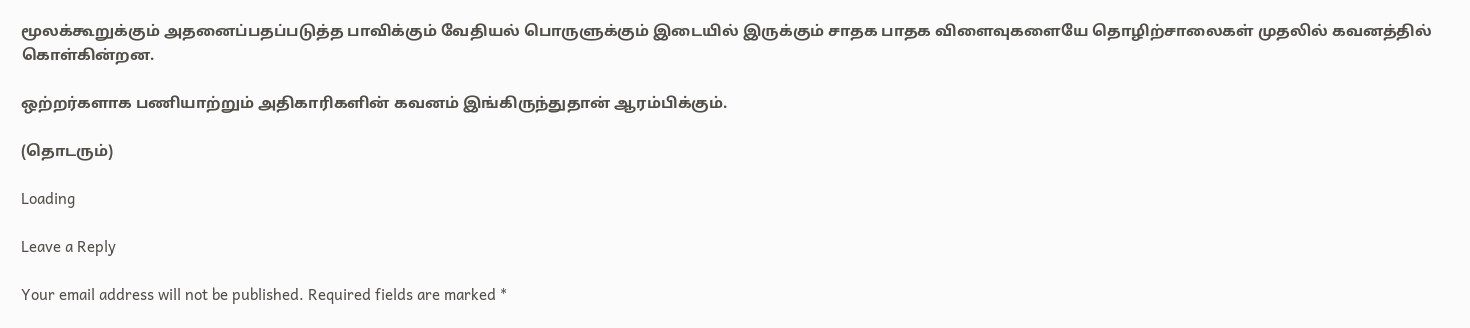மூலக்கூறுக்கும் அதனைப்பதப்படுத்த பாவிக்கும் வேதியல் பொருளுக்கும் இடையில் இருக்கும் சாதக பாதக விளைவுகளையே தொழிற்சாலைகள் முதலில் கவனத்தில் கொள்கின்றன.

ஒற்றர்களாக பணியாற்றும் அதிகாரிகளின் கவனம் இங்கிருந்துதான் ஆரம்பிக்கும்.

(தொடரும்)

Loading

Leave a Reply

Your email address will not be published. Required fields are marked *